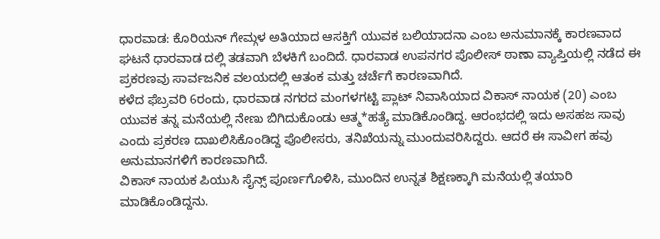ಧಾರವಾಡ: ಕೊರಿಯನ್ ಗೇಮ್ಗಳ ಅತಿಯಾದ ಆಸಕ್ತಿಗೆ ಯುವಕ ಬಲಿಯಾದನಾ ಎಂಬ ಅನುಮಾನಕ್ಕೆ ಕಾರಣವಾದ ಘಟನೆ ಧಾರವಾಡ ದಲ್ಲಿ ತಡವಾಗಿ ಬೆಳಕಿಗೆ ಬಂದಿದೆ. ಧಾರವಾಡ ಉಪನಗರ ಪೊಲೀಸ್ ಠಾಣಾ ವ್ಯಾಪ್ತಿಯಲ್ಲಿ ನಡೆದ ಈ ಪ್ರಕರಣವು ಸಾರ್ವಜನಿಕ ವಲಯದಲ್ಲಿ ಆತಂಕ ಮತ್ತು ಚರ್ಚೆಗೆ ಕಾರಣವಾಗಿದೆ.
ಕಳೆದ ಫೆಬ್ರವರಿ 6ರಂದು, ಧಾರವಾಡ ನಗರದ ಮಂಗಳಗಟ್ಟಿ ಪ್ಲಾಟ್ ನಿವಾಸಿಯಾದ ವಿಕಾಸ್ ನಾಯಕ (20) ಎಂಬ ಯುವಕ ತನ್ನ ಮನೆಯಲ್ಲಿ ನೇಣು ಬಿಗಿದುಕೊಂಡು ಆತ್ಮ*ಹತ್ಯೆ ಮಾಡಿಕೊಂಡಿದ್ದ. ಆರಂಭದಲ್ಲಿ ಇದು ಅಸಹಜ ಸಾವು ಎಂದು ಪ್ರಕರಣ ದಾಖಲಿಸಿಕೊಂಡಿದ್ದ ಪೊಲೀಸರು, ತನಿಖೆಯನ್ನು ಮುಂದುವರಿಸಿದ್ದರು. ಆದರೆ ಈ ಸಾವೀಗ ಹವು ಅನುಮಾನಗಳಿಗೆ ಕಾರಣವಾಗಿದೆ.
ವಿಕಾಸ್ ನಾಯಕ ಪಿಯುಸಿ ಸೈನ್ಸ್ ಪೂರ್ಣಗೊಳಿಸಿ, ಮುಂದಿನ ಉನ್ನತ ಶಿಕ್ಷಣಕ್ಕಾಗಿ ಮನೆಯಲ್ಲಿ ತಯಾರಿ ಮಾಡಿಕೊಂಡಿದ್ದನು.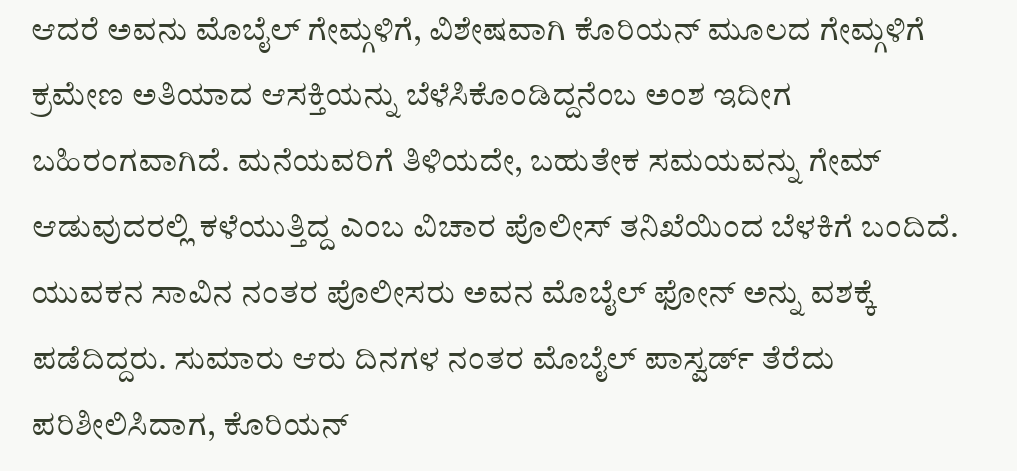ಆದರೆ ಅವನು ಮೊಬೈಲ್ ಗೇಮ್ಗಳಿಗೆ, ವಿಶೇಷವಾಗಿ ಕೊರಿಯನ್ ಮೂಲದ ಗೇಮ್ಗಳಿಗೆ ಕ್ರಮೇಣ ಅತಿಯಾದ ಆಸಕ್ತಿಯನ್ನು ಬೆಳೆಸಿಕೊಂಡಿದ್ದನೆಂಬ ಅಂಶ ಇದೀಗ ಬಹಿರಂಗವಾಗಿದೆ. ಮನೆಯವರಿಗೆ ತಿಳಿಯದೇ, ಬಹುತೇಕ ಸಮಯವನ್ನು ಗೇಮ್ ಆಡುವುದರಲ್ಲಿ ಕಳೆಯುತ್ತಿದ್ದ ಎಂಬ ವಿಚಾರ ಪೊಲೀಸ್ ತನಿಖೆಯಿಂದ ಬೆಳಕಿಗೆ ಬಂದಿದೆ.
ಯುವಕನ ಸಾವಿನ ನಂತರ ಪೊಲೀಸರು ಅವನ ಮೊಬೈಲ್ ಫೋನ್ ಅನ್ನು ವಶಕ್ಕೆ ಪಡೆದಿದ್ದರು. ಸುಮಾರು ಆರು ದಿನಗಳ ನಂತರ ಮೊಬೈಲ್ ಪಾಸ್ವರ್ಡ್ ತೆರೆದು ಪರಿಶೀಲಿಸಿದಾಗ, ಕೊರಿಯನ್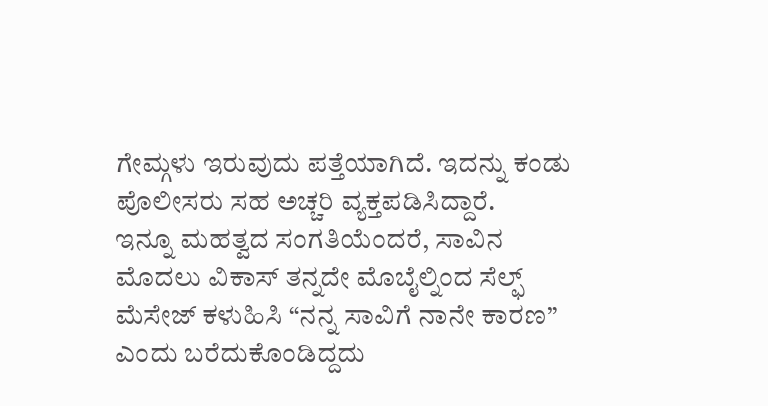ಗೇಮ್ಗಳು ಇರುವುದು ಪತ್ತೆಯಾಗಿದೆ. ಇದನ್ನು ಕಂಡು ಪೊಲೀಸರು ಸಹ ಅಚ್ಚರಿ ವ್ಯಕ್ತಪಡಿಸಿದ್ದಾರೆ.
ಇನ್ನೂ ಮಹತ್ವದ ಸಂಗತಿಯೆಂದರೆ, ಸಾವಿನ ಮೊದಲು ವಿಕಾಸ್ ತನ್ನದೇ ಮೊಬೈಲ್ನಿಂದ ಸೆಲ್ಫ್ ಮೆಸೇಜ್ ಕಳುಹಿಸಿ “ನನ್ನ ಸಾವಿಗೆ ನಾನೇ ಕಾರಣ” ಎಂದು ಬರೆದುಕೊಂಡಿದ್ದದು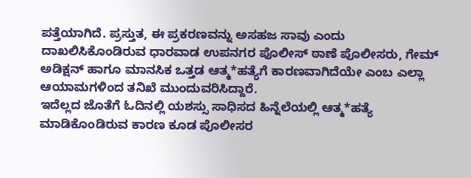ಪತ್ತೆಯಾಗಿದೆ. ಪ್ರಸ್ತುತ, ಈ ಪ್ರಕರಣವನ್ನು ಅಸಹಜ ಸಾವು ಎಂದು ದಾಖಲಿಸಿಕೊಂಡಿರುವ ಧಾರವಾಡ ಉಪನಗರ ಪೊಲೀಸ್ ಠಾಣೆ ಪೊಲೀಸರು, ಗೇಮ್ ಅಡಿಕ್ಷನ್ ಹಾಗೂ ಮಾನಸಿಕ ಒತ್ತಡ ಆತ್ಮ*ಹತ್ಯೆಗೆ ಕಾರಣವಾಗಿದೆಯೇ ಎಂಬ ಎಲ್ಲಾ ಆಯಾಮಗಳಿಂದ ತನಿಖೆ ಮುಂದುವರಿಸಿದ್ದಾರೆ.
ಇದೆಲ್ಲದ ಜೊತೆಗೆ ಓದಿನಲ್ಲಿ ಯಶಸ್ಸು ಸಾಧಿಸದ ಹಿನ್ನೆಲೆಯಲ್ಲಿ ಆತ್ಮ*ಹತ್ಯೆ ಮಾಡಿಕೊಂಡಿರುವ ಕಾರಣ ಕೂಡ ಪೊಲೀಸರ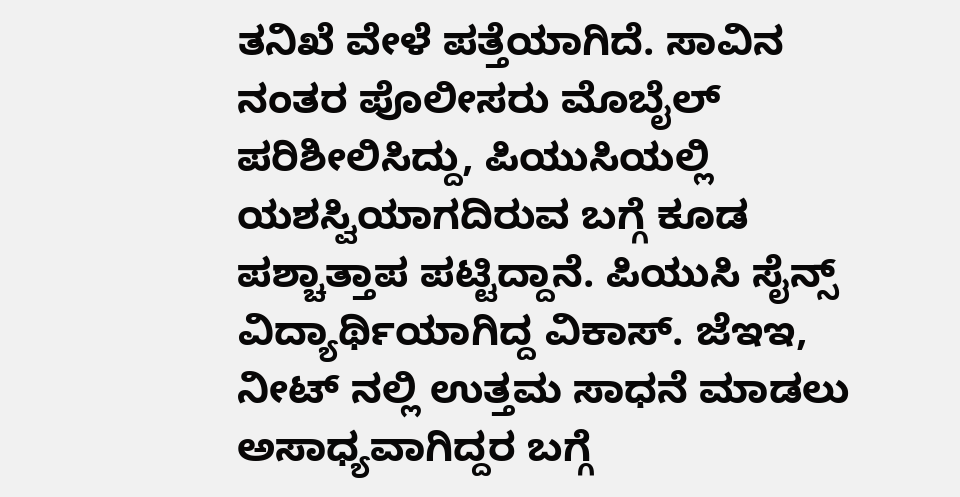ತನಿಖೆ ವೇಳೆ ಪತ್ತೆಯಾಗಿದೆ. ಸಾವಿನ ನಂತರ ಪೊಲೀಸರು ಮೊಬೈಲ್ ಪರಿಶೀಲಿಸಿದ್ದು, ಪಿಯುಸಿಯಲ್ಲಿ ಯಶಸ್ವಿಯಾಗದಿರುವ ಬಗ್ಗೆ ಕೂಡ ಪಶ್ಚಾತ್ತಾಪ ಪಟ್ಟಿದ್ದಾನೆ. ಪಿಯುಸಿ ಸೈನ್ಸ್ ವಿದ್ಯಾರ್ಥಿಯಾಗಿದ್ದ ವಿಕಾಸ್. ಜೆಇಇ, ನೀಟ್ ನಲ್ಲಿ ಉತ್ತಮ ಸಾಧನೆ ಮಾಡಲು ಅಸಾಧ್ಯವಾಗಿದ್ದರ ಬಗ್ಗೆ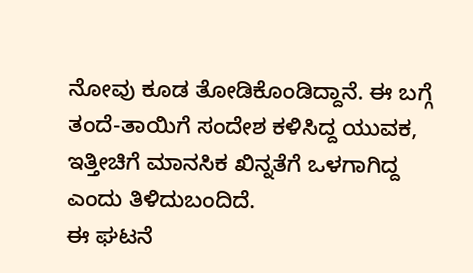ನೋವು ಕೂಡ ತೋಡಿಕೊಂಡಿದ್ದಾನೆ. ಈ ಬಗ್ಗೆ ತಂದೆ-ತಾಯಿಗೆ ಸಂದೇಶ ಕಳಿಸಿದ್ದ ಯುವಕ, ಇತ್ತೀಚಿಗೆ ಮಾನಸಿಕ ಖಿನ್ನತೆಗೆ ಒಳಗಾಗಿದ್ದ ಎಂದು ತಿಳಿದುಬಂದಿದೆ.
ಈ ಘಟನೆ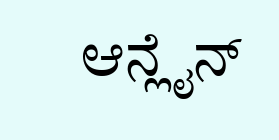ಆನ್ಲೈನ್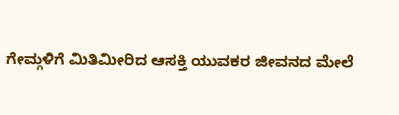ಗೇಮ್ಗಳಿಗೆ ಮಿತಿಮೀರಿದ ಆಸಕ್ತಿ ಯುವಕರ ಜೀವನದ ಮೇಲೆ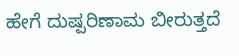ಹೇಗೆ ದುಷ್ಪರಿಣಾಮ ಬೀರುತ್ತದೆ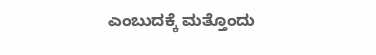ಎಂಬುದಕ್ಕೆ ಮತ್ತೊಂದು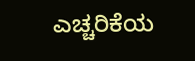ಎಚ್ಚರಿಕೆಯ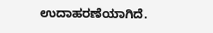ಉದಾಹರಣೆಯಾಗಿದೆ.